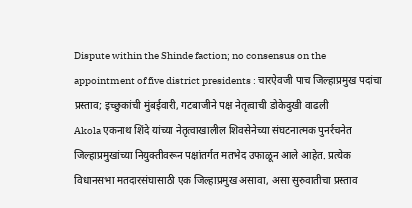Dispute within the Shinde faction; no consensus on the appointment of five district presidents : चारऐवजी पाच जिल्हाप्रमुख पदांचा प्रस्ताव; इच्छुकांची मुंबईवारी, गटबाजीने पक्ष नेतृत्वाची डोकेदुखी वाढली
Akola एकनाथ शिंदे यांच्या नेतृत्वाखालील शिवसेनेच्या संघटनात्मक पुनर्रचनेत जिल्हाप्रमुखांच्या नियुक्तीवरून पक्षांतर्गत मतभेद उफाळून आले आहेत. प्रत्येक विधानसभा मतदारसंघासाठी एक जिल्हाप्रमुख असावा, असा सुरुवातीचा प्रस्ताव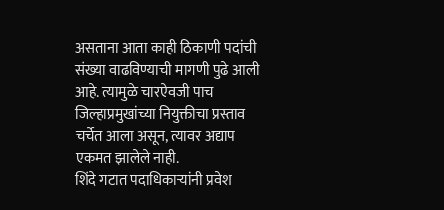असताना आता काही ठिकाणी पदांची संख्या वाढविण्याची मागणी पुढे आली आहे. त्यामुळे चारऐवजी पाच जिल्हाप्रमुखांच्या नियुक्तीचा प्रस्ताव चर्चेत आला असून, त्यावर अद्याप एकमत झालेले नाही.
शिंदे गटात पदाधिकाऱ्यांनी प्रवेश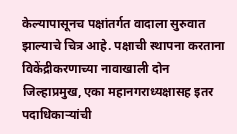केल्यापासूनच पक्षांतर्गत वादाला सुरुवात झाल्याचे चित्र आहे. पक्षाची स्थापना करताना विकेंद्रीकरणाच्या नावाखाली दोन जिल्हाप्रमुख, एका महानगराध्यक्षासह इतर पदाधिकाऱ्यांची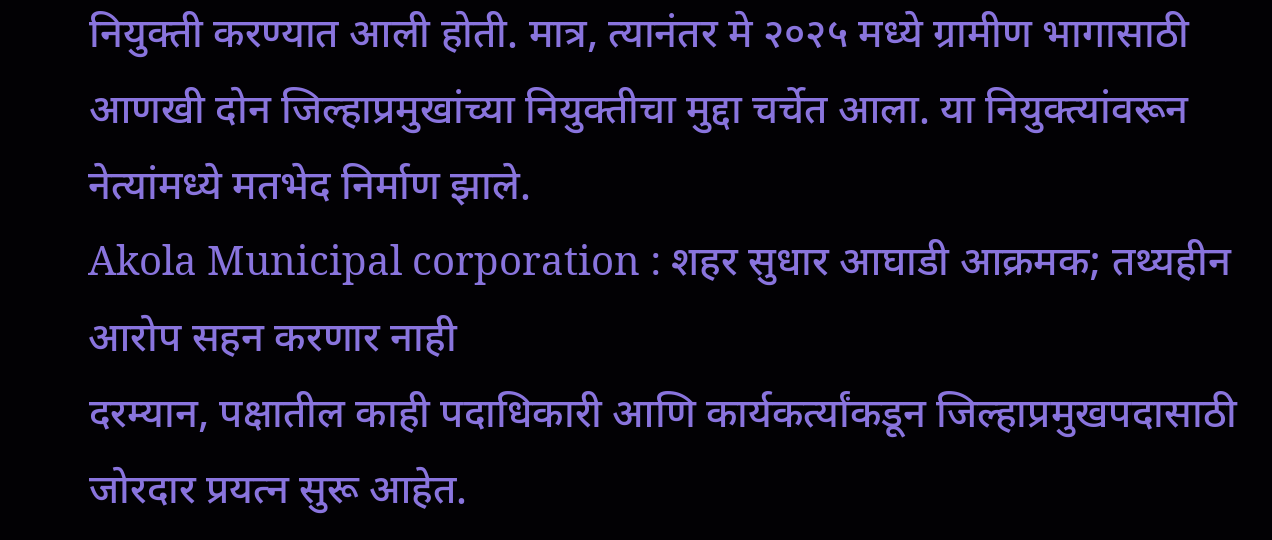नियुक्ती करण्यात आली होती. मात्र, त्यानंतर मे २०२५ मध्ये ग्रामीण भागासाठी आणखी दोन जिल्हाप्रमुखांच्या नियुक्तीचा मुद्दा चर्चेत आला. या नियुक्त्यांवरून नेत्यांमध्ये मतभेद निर्माण झाले.
Akola Municipal corporation : शहर सुधार आघाडी आक्रमक; तथ्यहीन आरोप सहन करणार नाही
दरम्यान, पक्षातील काही पदाधिकारी आणि कार्यकर्त्यांकडून जिल्हाप्रमुखपदासाठी जोरदार प्रयत्न सुरू आहेत.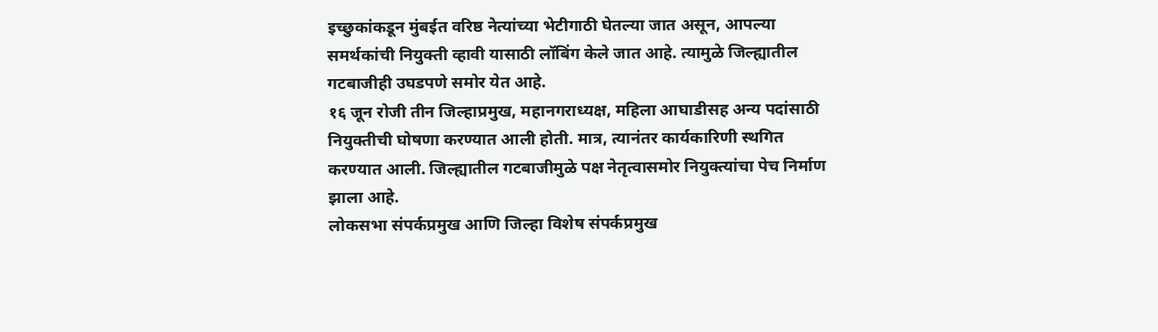इच्छुकांकडून मुंबईत वरिष्ठ नेत्यांच्या भेटीगाठी घेतल्या जात असून, आपल्या समर्थकांची नियुक्ती व्हावी यासाठी लॉबिंग केले जात आहे. त्यामुळे जिल्ह्यातील गटबाजीही उघडपणे समोर येत आहे.
१६ जून रोजी तीन जिल्हाप्रमुख, महानगराध्यक्ष, महिला आघाडीसह अन्य पदांसाठी नियुक्तीची घोषणा करण्यात आली होती. मात्र, त्यानंतर कार्यकारिणी स्थगित करण्यात आली. जिल्ह्यातील गटबाजीमुळे पक्ष नेतृत्वासमोर नियुक्त्यांचा पेच निर्माण झाला आहे.
लोकसभा संपर्कप्रमुख आणि जिल्हा विशेष संपर्कप्रमुख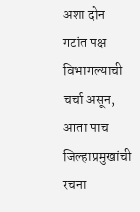अशा दोन गटांत पक्ष विभागल्याची चर्चा असून, आता पाच जिल्हाप्रमुखांची रचना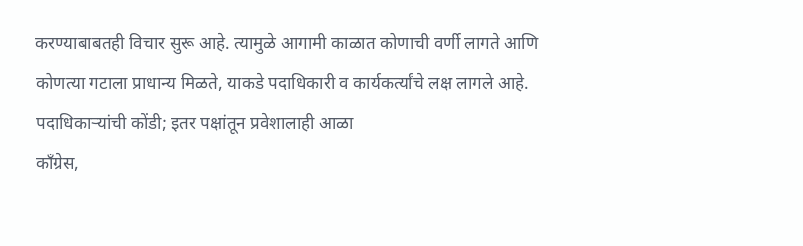करण्याबाबतही विचार सुरू आहे. त्यामुळे आगामी काळात कोणाची वर्णी लागते आणि कोणत्या गटाला प्राधान्य मिळते, याकडे पदाधिकारी व कार्यकर्त्यांचे लक्ष लागले आहे.
पदाधिकाऱ्यांची कोंडी; इतर पक्षांतून प्रवेशालाही आळा
काँग्रेस,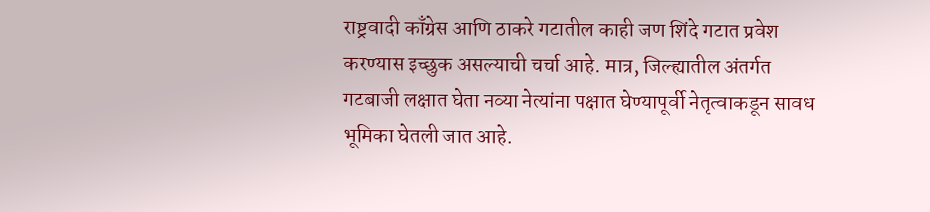राष्ट्रवादी काँग्रेस आणि ठाकरे गटातील काही जण शिंदे गटात प्रवेश करण्यास इच्छुक असल्याची चर्चा आहे. मात्र, जिल्ह्यातील अंतर्गत गटबाजी लक्षात घेता नव्या नेत्यांना पक्षात घेण्यापूर्वी नेतृत्वाकडून सावध भूमिका घेतली जात आहे.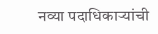नव्या पदाधिकाऱ्यांची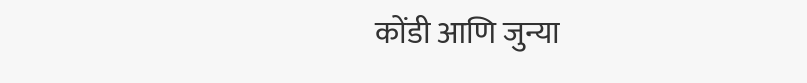कोंडी आणि जुन्या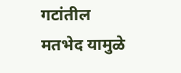गटांतील मतभेद यामुळे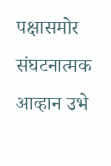पक्षासमोर संघटनात्मक आव्हान उभे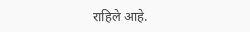राहिले आहे.